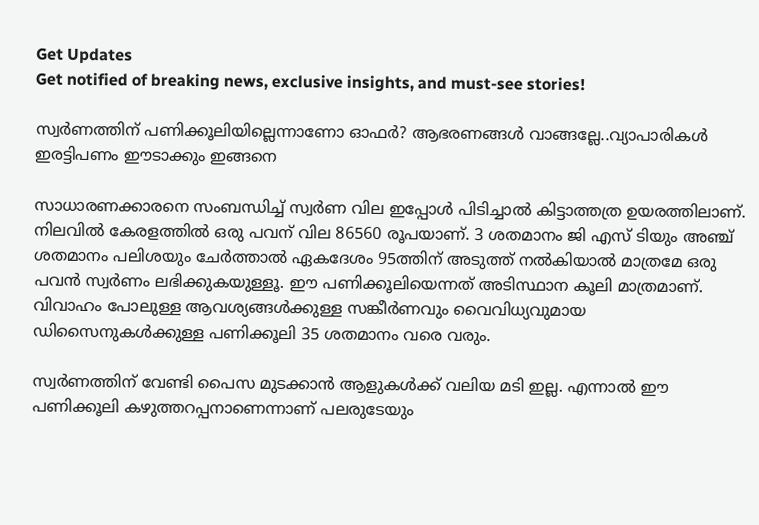Get Updates
Get notified of breaking news, exclusive insights, and must-see stories!

സ്വർണത്തിന് പണിക്കൂലിയില്ലെന്നാണോ ഓഫർ? ആഭരണങ്ങൾ വാങ്ങല്ലേ..വ്യാപാരികൾ ഇരട്ടിപണം ഈടാക്കും ഇങ്ങനെ

സാധാരണക്കാരനെ സംബന്ധിച്ച് സ്വർണ വില ഇപ്പോൾ പിടിച്ചാൽ കിട്ടാത്തത്ര ഉയരത്തിലാണ്. നിലവിൽ കേരളത്തിൽ ഒരു പവന് വില 86560 രൂപയാണ്. 3 ശതമാനം ജി എസ് ടിയും അഞ്ച് ശതമാനം പലിശയും ചേർത്താൽ ഏകദേശം 95ത്തിന് അടുത്ത് നൽകിയാൽ മാത്രമേ ഒരു പവൻ സ്വർണം ലഭിക്കുകയുള്ളൂ. ഈ പണിക്കൂലിയെന്നത് അടിസ്ഥാന കൂലി മാത്രമാണ്. വിവാഹം പോലുള്ള ആവശ്യങ്ങൾക്കുള്ള സങ്കീർണവും വൈവിധ്യവുമായ ഡിസൈനുകൾക്കുള്ള പണിക്കൂലി 35 ശതമാനം വരെ വരും.

സ്വർണത്തിന് വേണ്ടി പൈസ മുടക്കാൻ ആളുകൾക്ക് വലിയ മടി ഇല്ല. എന്നാൽ ഈ പണിക്കൂലി കഴുത്തറപ്പനാണെന്നാണ് പലരുടേയും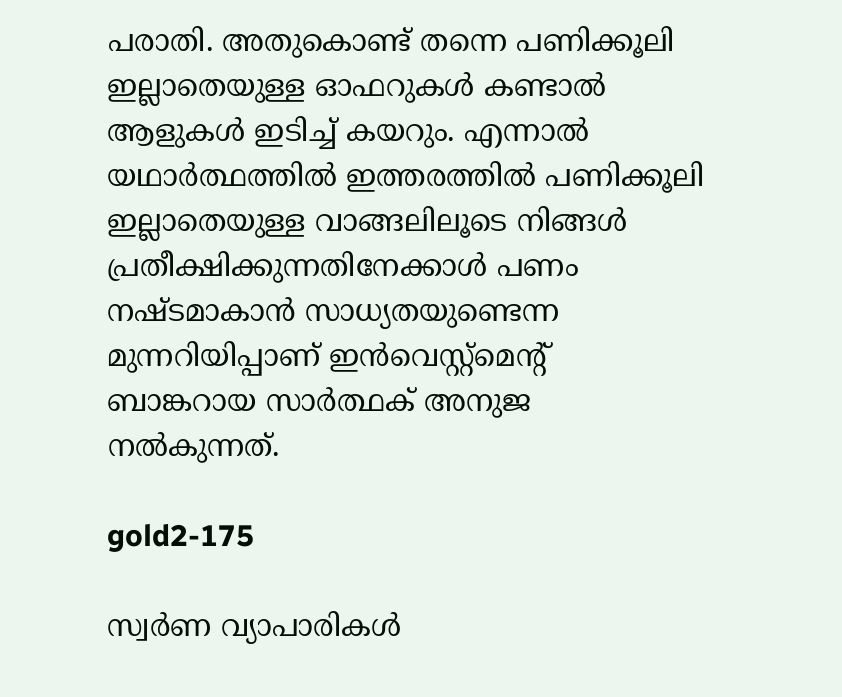പരാതി. അതുകൊണ്ട് തന്നെ പണിക്കൂലി ഇല്ലാതെയുള്ള ഓഫറുകൾ കണ്ടാൽ ആളുകൾ ഇടിച്ച് കയറും. എന്നാൽ യഥാർത്ഥത്തിൽ ഇത്തരത്തിൽ പണിക്കൂലി ഇല്ലാതെയുള്ള വാങ്ങലിലൂടെ നിങ്ങൾ പ്രതീക്ഷിക്കുന്നതിനേക്കാൾ പണം നഷ്ടമാകാൻ സാധ്യതയുണ്ടെന്ന മുന്നറിയിപ്പാണ് ഇൻവെസ്റ്റ്‌മെന്റ് ബാങ്കറായ സാർത്ഥക് അനുജ നൽകുന്നത്.

gold2-175

സ്വർണ വ്യാപാരികൾ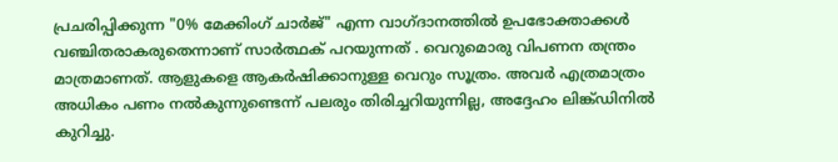പ്രചരിപ്പിക്കുന്ന "0% മേക്കിംഗ് ചാർജ്" എന്ന വാഗ്ദാനത്തിൽ ഉപഭോക്താക്കൾ വഞ്ചിതരാകരുതെന്നാണ് സാർത്ഥക് പറയുന്നത് . വെറുമൊരു വിപണന തന്ത്രം മാത്രമാണത്. ആളുകളെ ആകർഷിക്കാനുള്ള വെറും സൂത്രം. അവർ എത്രമാത്രം അധികം പണം നൽകുന്നുണ്ടെന്ന് പലരും തിരിച്ചറിയുന്നില്ല, അദ്ദേഹം ലിങ്ക്ഡിനിൽ കുറിച്ചു.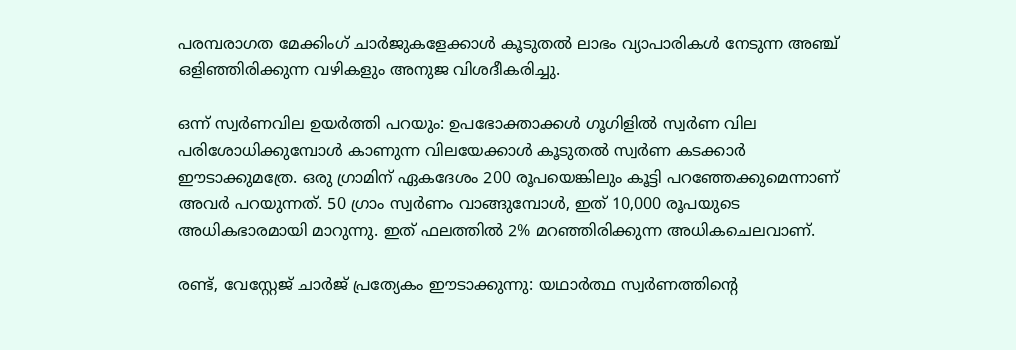പരമ്പരാഗത മേക്കിംഗ് ചാർജുകളേക്കാൾ കൂടുതൽ ലാഭം വ്യാപാരികൾ നേടുന്ന അഞ്ച് ഒളിഞ്ഞിരിക്കുന്ന വഴികളും അനുജ വിശദീകരിച്ചു.

ഒന്ന് സ്വർണവില ഉയർത്തി പറയും: ഉപഭോക്താക്കൾ ഗൂഗിളിൽ സ്വർണ വില പരിശോധിക്കുമ്പോൾ കാണുന്ന വിലയേക്കാൾ കൂടുതൽ സ്വർണ കടക്കാർ ഈടാക്കുമത്രേ. ഒരു ഗ്രാമിന് ഏകദേശം 200 രൂപയെങ്കിലും കൂട്ടി പറഞ്ഞേക്കുമെന്നാണ് അവർ പറയുന്നത്. 50 ഗ്രാം സ്വർണം വാങ്ങുമ്പോൾ, ഇത് 10,000 രൂപയുടെ അധികഭാരമായി മാറുന്നു. ഇത് ഫലത്തിൽ 2% മറഞ്ഞിരിക്കുന്ന അധികചെലവാണ്.

രണ്ട്, വേസ്റ്റേജ് ചാർജ് പ്രത്യേകം ഈടാക്കുന്നു: യഥാർത്ഥ സ്വർണത്തിന്റെ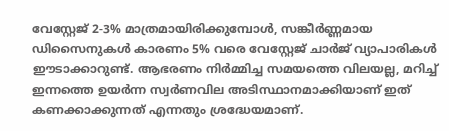വേസ്റ്റേജ് 2-3% മാത്രമായിരിക്കുമ്പോൾ, സങ്കീർണ്ണമായ ഡിസൈനുകൾ കാരണം 5% വരെ വേസ്റ്റേജ് ചാർജ് വ്യാപാരികൾ ഈടാക്കാറുണ്ട്. ആഭരണം നിർമ്മിച്ച സമയത്തെ വിലയല്ല, മറിച്ച് ഇന്നത്തെ ഉയർന്ന സ്വർണവില അടിസ്ഥാനമാക്കിയാണ് ഇത് കണക്കാക്കുന്നത് എന്നതും ശ്രദ്ധേയമാണ്.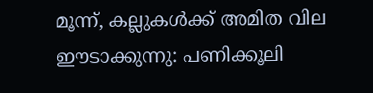മൂന്ന്, കല്ലുകൾക്ക് അമിത വില ഈടാക്കുന്നു: പണിക്കൂലി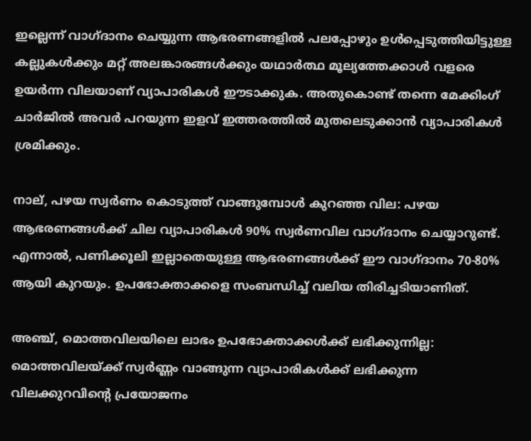ഇല്ലെന്ന് വാഗ്ദാനം ചെയ്യുന്ന ആഭരണങ്ങളിൽ പലപ്പോഴും ഉൾപ്പെടുത്തിയിട്ടുള്ള കല്ലുകൾക്കും മറ്റ് അലങ്കാരങ്ങൾക്കും യഥാർത്ഥ മൂല്യത്തേക്കാൾ വളരെ ഉയർന്ന വിലയാണ് വ്യാപാരികൾ ഈടാക്കുക. അതുകൊണ്ട് തന്നെ മേക്കിംഗ് ചാർജിൽ അവർ പറയുന്ന ഇളവ് ഇത്തരത്തിൽ മുതലെടുക്കാൻ വ്യാപാരികൾ ശ്രമിക്കും.

നാല്, പഴയ സ്വർണം കൊടുത്ത് വാങ്ങുമ്പോൾ കുറഞ്ഞ വില: പഴയ ആഭരണങ്ങൾക്ക് ചില വ്യാപാരികൾ 90% സ്വർണവില വാഗ്ദാനം ചെയ്യാറുണ്ട്. എന്നാൽ, പണിക്കൂലി ഇല്ലാതെയുള്ള ആഭരണങ്ങൾക്ക് ഈ വാഗ്ദാനം 70-80% ആയി കുറയും. ഉപഭോക്താക്കളെ സംബന്ധിച്ച് വലിയ തിരിച്ചടിയാണിത്.

അഞ്ച്, മൊത്തവിലയിലെ ലാഭം ഉപഭോക്താക്കൾക്ക് ലഭിക്കുന്നില്ല: മൊത്തവിലയ്ക്ക് സ്വർണ്ണം വാങ്ങുന്ന വ്യാപാരികൾക്ക് ലഭിക്കുന്ന വിലക്കുറവിന്റെ പ്രയോജനം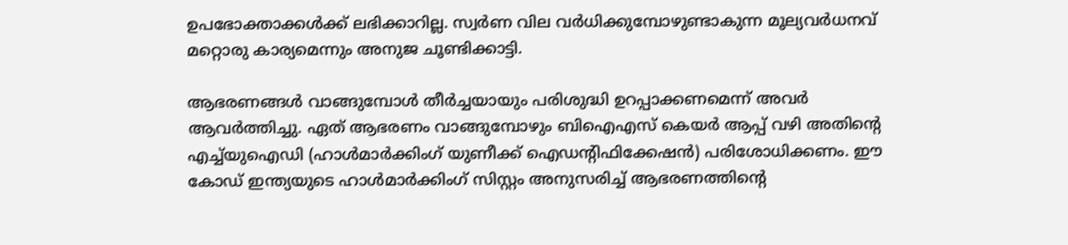ഉപഭോക്താക്കൾക്ക് ലഭിക്കാറില്ല. സ്വർണ വില വർധിക്കുമ്പോഴുണ്ടാകുന്ന മൂല്യവർധനവ് മറ്റൊരു കാര്യമെന്നും അനുജ ചൂണ്ടിക്കാട്ടി.

ആഭരണങ്ങൾ വാങ്ങുമ്പോൾ തീർച്ചയായും പരിശുദ്ധി ഉറപ്പാക്കണമെന്ന് അവർ ആവർത്തിച്ചു. ഏത് ആഭരണം വാങ്ങുമ്പോഴും ബിഐഎസ് കെയർ ആപ്പ് വഴി അതിന്റെ എച്ച്‌യുഐഡി (ഹാൾമാർക്കിംഗ് യുണീക്ക് ഐഡന്റിഫിക്കേഷൻ) പരിശോധിക്കണം. ഈ കോഡ് ഇന്ത്യയുടെ ഹാൾമാർക്കിംഗ് സിസ്റ്റം അനുസരിച്ച് ആഭരണത്തിന്റെ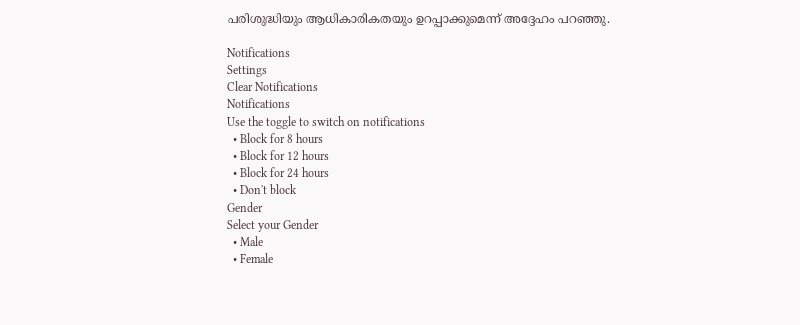പരിശുദ്ധിയും ആധികാരികതയും ഉറപ്പാക്കുമെന്ന് അദ്ദേഹം പറഞ്ഞു.

Notifications
Settings
Clear Notifications
Notifications
Use the toggle to switch on notifications
  • Block for 8 hours
  • Block for 12 hours
  • Block for 24 hours
  • Don't block
Gender
Select your Gender
  • Male
  • Female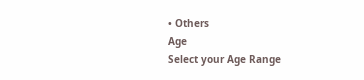• Others
Age
Select your Age Range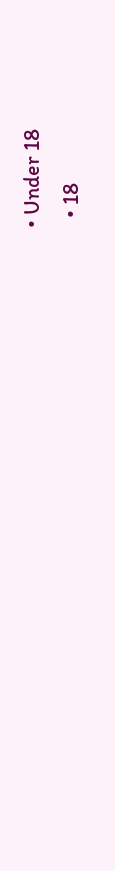• Under 18
  • 18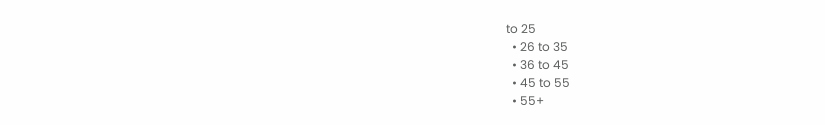to 25
  • 26 to 35
  • 36 to 45
  • 45 to 55
  • 55+